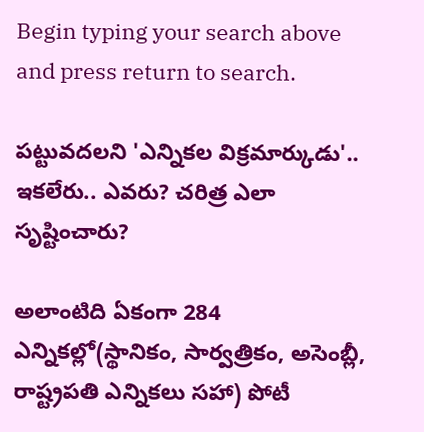Begin typing your search above and press return to search.

ప‌ట్టువ‌ద‌ల‌ని 'ఎన్నిక‌ల విక్ర‌మార్కుడు'.. ఇక‌లేరు.. ఎవ‌రు? చ‌రిత్ర ఎలా సృష్టించారు?

అలాంటిది ఏకంగా 284 ఎన్నిక‌ల్లో(స్థానికం, సార్వ‌త్రికం, అసెంబ్లీ, రాష్ట్ర‌ప‌తి ఎన్నిక‌లు స‌హా) పోటీ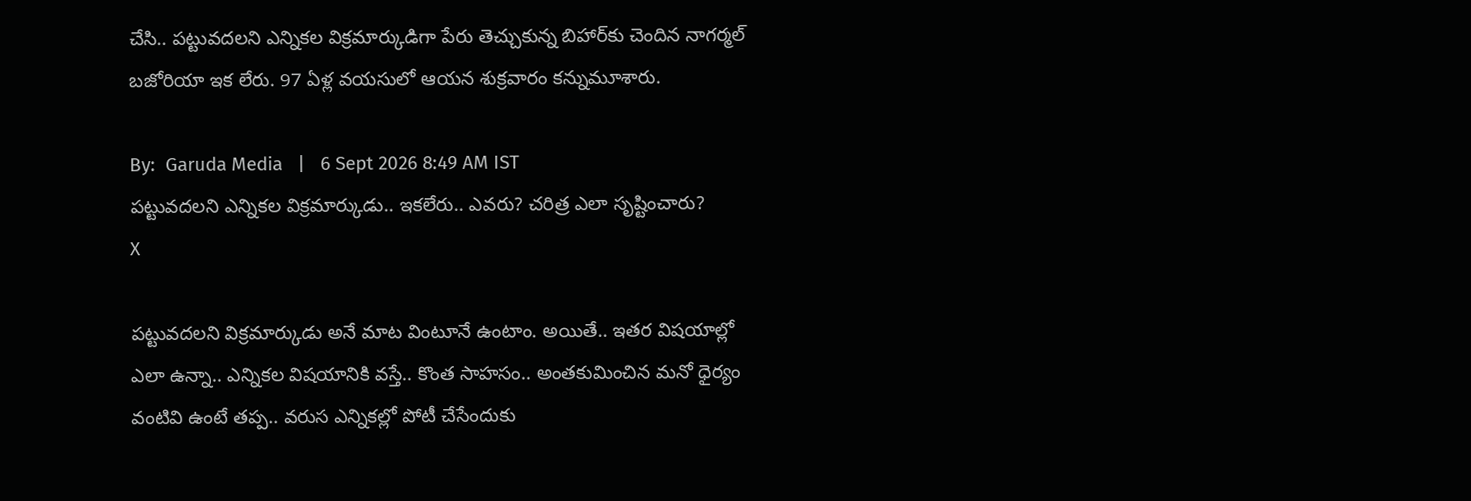చేసి.. ప‌ట్టువ‌ద‌ల‌ని ఎన్నిక‌ల విక్ర‌మార్కుడిగా పేరు తెచ్చుకున్న బిహార్‌కు చెందిన నాగర్మల్‌ బజోరియా ఇక లేరు. 97 ఏళ్ల వ‌య‌సులో ఆయ‌న శుక్ర‌వారం క‌న్నుమూశారు.

By:  Garuda Media   |   6 Sept 2026 8:49 AM IST
ప‌ట్టువ‌ద‌ల‌ని ఎన్నిక‌ల విక్ర‌మార్కుడు.. ఇక‌లేరు.. ఎవ‌రు? చ‌రిత్ర ఎలా సృష్టించారు?
X

ప‌ట్టువ‌ద‌లని విక్ర‌మార్కుడు అనే మాట వింటూనే ఉంటాం. అయితే.. ఇత‌ర విష‌యాల్లో ఎలా ఉన్నా.. ఎన్నిక‌ల విష‌యానికి వ‌స్తే.. కొంత సాహ‌సం.. అంత‌కుమించిన మ‌నో ధైర్యం వంటివి ఉంటే త‌ప్ప‌.. వ‌రుస ఎన్నిక‌ల్లో పోటీ చేసేందుకు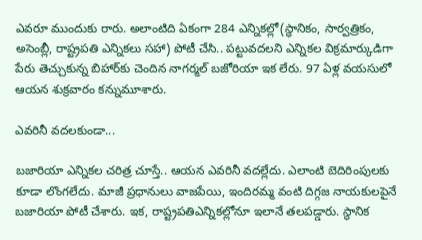ఎవ‌రూ ముందుకు రారు. అలాంటిది ఏకంగా 284 ఎన్నిక‌ల్లో(స్థానికం, సార్వ‌త్రికం, అసెంబ్లీ, రాష్ట్ర‌ప‌తి ఎన్నిక‌లు స‌హా) పోటీ చేసి.. ప‌ట్టువ‌ద‌ల‌ని ఎన్నిక‌ల విక్ర‌మార్కుడిగా పేరు తెచ్చుకున్న బిహార్‌కు చెందిన నాగర్మల్‌ బజోరియా ఇక లేరు. 97 ఏళ్ల వ‌య‌సులో ఆయ‌న శుక్ర‌వారం క‌న్నుమూశారు.

ఎవ‌రినీ వ‌ద‌ల‌కుండా...

బ‌జారియా ఎన్నిక‌ల చ‌రిత్ర చూస్తే.. ఆయ‌న ఎవ‌రినీ వ‌ద‌ల్లేదు. ఎలాంటి బెదిరింపుల‌కు కూడా లొంగ‌లేదు. మాజీ ప్ర‌ధానులు వాజ‌పేయి, ఇందిర‌మ్మ వంటి దిగ్గ‌జ నాయ‌కుల‌పైనే బ‌జారియా పోటీ చేశారు. ఇక‌, రాష్ట్ర‌ప‌తిఎన్నిక‌ల్లోనూ ఇలానే త‌ల‌ప‌డ్డారు. స్థానిక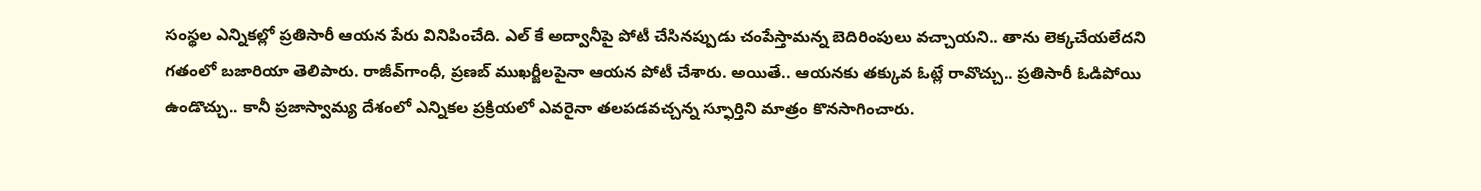సంస్థ‌ల ఎన్నిక‌ల్లో ప్ర‌తిసారీ ఆయ‌న పేరు వినిపించేది. ఎల్ కే అద్వానీపై పోటీ చేసిన‌ప్పుడు చంపేస్తామ‌న్న బెదిరింపులు వ‌చ్చాయ‌ని.. తాను లెక్క‌చేయ‌లేద‌ని గతంలో బ‌జారియా తెలిపారు. రాజీవ్‌గాంధీ, ప్ర‌ణ‌బ్ ముఖ‌ర్జీల‌పైనా ఆయ‌న పోటీ చేశారు. అయితే.. ఆయ‌న‌కు త‌క్కువ ఓట్లే రావొచ్చు.. ప్ర‌తిసారీ ఓడిపోయి ఉండొచ్చు.. కానీ ప్ర‌జాస్వామ్య దేశంలో ఎన్నిక‌ల ప్ర‌క్రియ‌లో ఎవ‌రైనా త‌ల‌ప‌డ‌వ‌చ్చ‌న్న స్ఫూర్తిని మాత్రం కొన‌సాగించారు.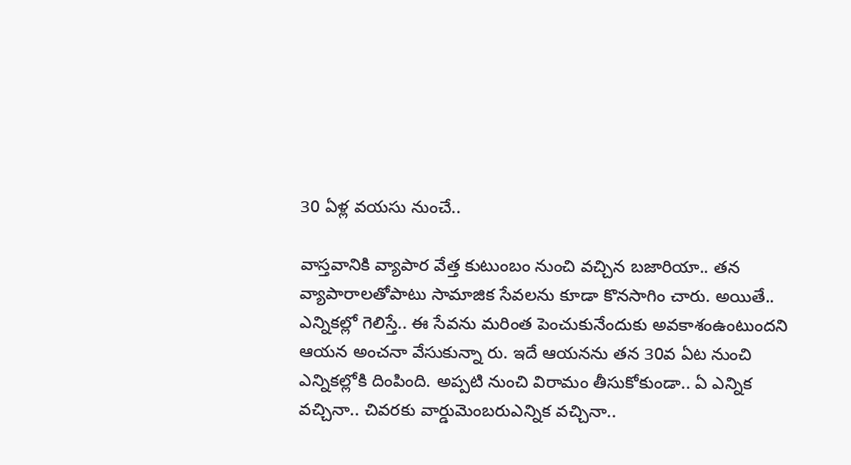30 ఏళ్ల వ‌య‌సు నుంచే..

వాస్త‌వానికి వ్యాపార వేత్త కుటుంబం నుంచి వ‌చ్చిన బ‌జారియా.. త‌న వ్యాపారాల‌తోపాటు సామాజిక సేవ‌ల‌ను కూడా కొన‌సాగిం చారు. అయితే.. ఎన్నిక‌ల్లో గెలిస్తే.. ఈ సేవ‌ను మ‌రింత పెంచుకునేందుకు అవ‌కాశంఉంటుంద‌ని ఆయ‌న అంచ‌నా వేసుకున్నా రు. ఇదే ఆయ‌న‌ను త‌న 30వ ఏట నుంచి ఎన్నిక‌ల్లోకి దింపింది. అప్ప‌టి నుంచి విరామం తీసుకోకుండా.. ఏ ఎన్నిక వ‌చ్చినా.. చివ‌ర‌కు వార్డుమెంబ‌రుఎన్నిక వ‌చ్చినా..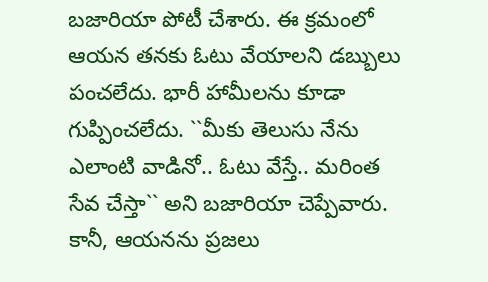బ‌జారియా పోటీ చేశారు. ఈ క్ర‌మంలో ఆయ‌న త‌న‌కు ఓటు వేయాల‌ని డ‌బ్బులు పంచ‌లేదు. భారీ హామీల‌ను కూడా గుప్పించ‌లేదు. ``మీకు తెలుసు నేను ఎలాంటి వాడినో.. ఓటు వేస్తే.. మ‌రింత సేవ చేస్తా`` అని బ‌జారియా చెప్పేవారు. కానీ, ఆయ‌న‌ను ప్ర‌జ‌లు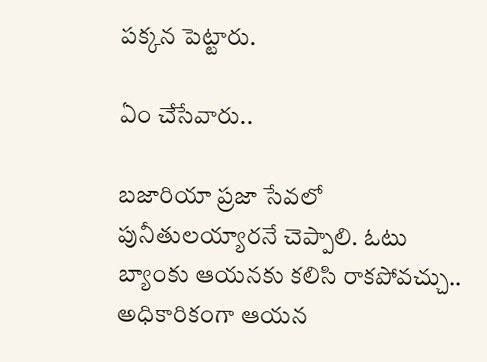ప‌క్క‌న పెట్టారు.

ఏం చేసేవారు..

బ‌జారియా ప్ర‌జా సేవ‌లో పునీతుల‌య్యార‌నే చెప్పాలి. ఓటు బ్యాంకు ఆయ‌న‌కు క‌లిసి రాక‌పోవ‌చ్చు.. అధికారికంగా ఆయ‌న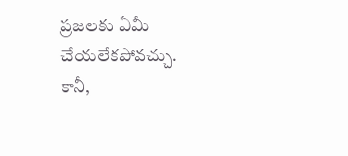ప్ర‌జ‌ల‌కు ఏమీ చేయ‌లేక‌పోవ‌చ్చు. కానీ,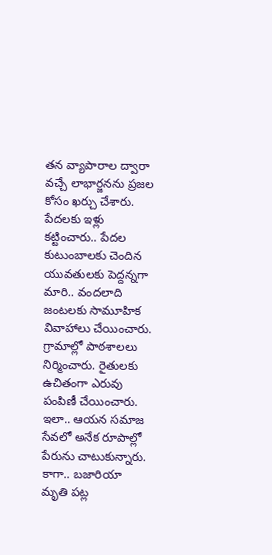త‌న వ్యాపారాల ద్వారా వ‌చ్చే లాభార్జ‌న‌ను ప్ర‌జ‌ల కోసం ఖ‌ర్చు చేశారు. పేద‌ల‌కు ఇళ్లు క‌ట్టించారు.. పేద‌ల కుటుంబాల‌కు చెందిన యువ‌తుల‌కు పెద్ద‌న్న‌గా మారి.. వంద‌లాది జంట‌ల‌కు సామూహిక వివాహాలు చేయించారు. గ్రామాల్లో పాఠ‌శాల‌లు నిర్మించారు. రైతులకు ఉచితంగా ఎరువు పంపిణీ చేయించారు. ఇలా.. ఆయ‌న స‌మాజ సేవ‌లో అనేక రూపాల్లో పేరును చాటుకున్నారు. కాగా.. బ‌జారియా మృతి ప‌ట్ల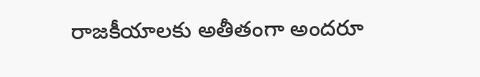రాజ‌కీయాల‌కు అతీతంగా అంద‌రూ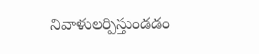నివాళులర్పిస్తుండ‌డం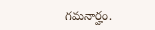గ‌మ‌నార్హం.